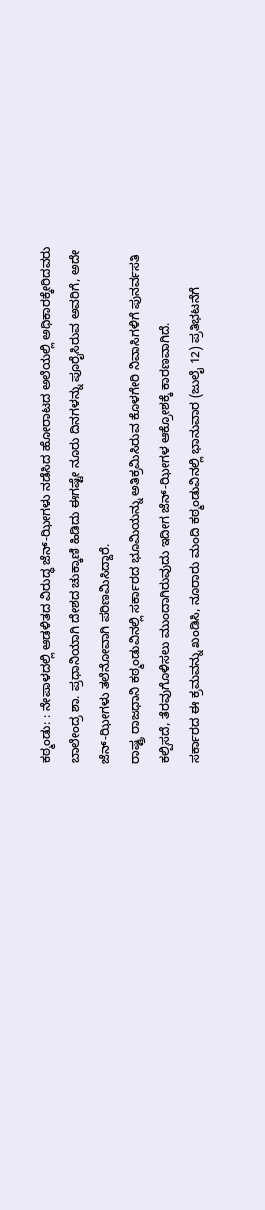ಕಠ್ಮಂಡು: : ನೇಪಾಳದಲ್ಲಿ ಆಡಳಿತದ ವಿರುದ್ಧ ಜೆನ್-ಝೀಗಳು ನಡೆಸಿದ ಹೋರಾಟದ ಅಲೆಯಲ್ಲಿ ಅಧಿಕಾರಕ್ಕೇರಿದವರು ಬಾಲೇಂದ್ರ ಶಾ. ಪ್ರಧಾನಿಯಾಗಿ ದೇಶದ ಚುಕ್ಕಾಣಿ ಹಿಡಿದು ಈಗಷ್ಟೇ ನೂರು ದಿನಗಳನ್ನು ಪೂರೈಸಿರುವ ಅವರಿಗೆ, ಅದೇ ಜೆನ್-ಝೀಗಳು ತಲೆನೋವಾಗಿ ಪರಿಣಮಿಸಿದ್ದಾರೆ.
ರಾಷ್ಟ್ರ ರಾಜಧಾನಿ ಕಠ್ಮಂಡುವಿನಲ್ಲಿ ಸರ್ಕಾರದ ಭೂಮಿಯನ್ನು ಅತಿಕ್ರಮಿಸಿರುವ ಕೊಳಗೇರಿ ನಿವಾಸಿಗಳಿಗೆ ಪುನರ್ವಸತಿ ಕಲ್ಪಿಸದೆ, ತೆರವುಗೊಳಿಸಲು ಮುಂದಾಗಿರುವುದು ಇದೀಗ ಜೆನ್-ಝೀಗಳ ಆಕ್ರೋಶಕ್ಕೆ ಕಾರಣವಾಗಿದೆ.
ಸರ್ಕಾರದ ಈ ಕ್ರಮವನ್ನು ಖಂಡಿಸಿ, ನೂರಾರು ಮಂದಿ ಕಠ್ಮಂಡುವಿನಲ್ಲಿ ಭಾನುವಾರ (ಜುಲೈ 12) ಪ್ರತಿಭಟನೆಗೆ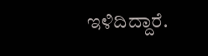ಇಳಿದಿದ್ದಾರೆ.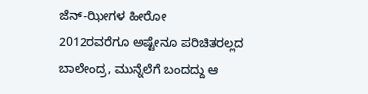ಜೆನ್-ಝೀಗಳ ಹೀರೋ
2012ರವರೆಗೂ ಅಷ್ಟೇನೂ ಪರಿಚಿತರಲ್ಲದ ಬಾಲೇಂದ್ರ, ಮುನ್ನೆಲೆಗೆ ಬಂದದ್ದು ಆ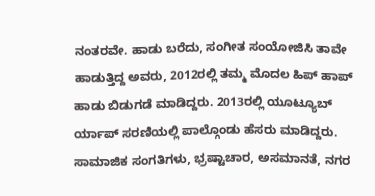ನಂತರವೇ. ಹಾಡು ಬರೆದು, ಸಂಗೀತ ಸಂಯೋಜಿಸಿ ತಾವೇ ಹಾಡುತ್ತಿದ್ದ ಅವರು, 2012ರಲ್ಲಿ ತಮ್ಮ ಮೊದಲ ಹಿಪ್ ಹಾಪ್ ಹಾಡು ಬಿಡುಗಡೆ ಮಾಡಿದ್ದರು. 2013ರಲ್ಲಿ ಯೂಟ್ಯೂಬ್ ರ್ಯಾಪ್ ಸರಣಿಯಲ್ಲಿ ಪಾಲ್ಗೊಂಡು ಹೆಸರು ಮಾಡಿದ್ದರು.
ಸಾಮಾಜಿಕ ಸಂಗತಿಗಳು, ಭ್ರಷ್ಟಾಚಾರ, ಅಸಮಾನತೆ, ನಗರ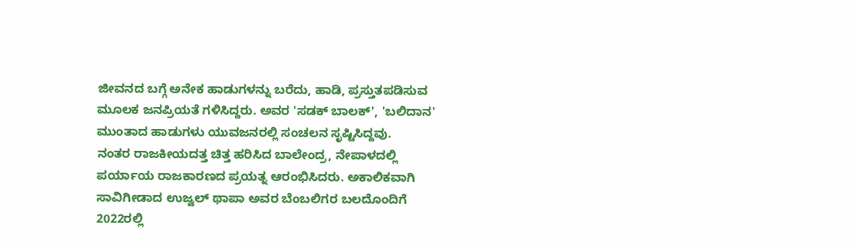ಜೀವನದ ಬಗ್ಗೆ ಅನೇಕ ಹಾಡುಗಳನ್ನು ಬರೆದು, ಹಾಡಿ, ಪ್ರಸ್ತುತಪಡಿಸುವ ಮೂಲಕ ಜನಪ್ರಿಯತೆ ಗಳಿಸಿದ್ದರು. ಅವರ 'ಸಡಕ್ ಬಾಲಕ್', 'ಬಲಿದಾನ' ಮುಂತಾದ ಹಾಡುಗಳು ಯುವಜನರಲ್ಲಿ ಸಂಚಲನ ಸೃಷ್ಟಿಸಿದ್ದವು.
ನಂತರ ರಾಜಕೀಯದತ್ತ ಚಿತ್ತ ಹರಿಸಿದ ಬಾಲೇಂದ್ರ, ನೇಪಾಳದಲ್ಲಿ ಪರ್ಯಾಯ ರಾಜಕಾರಣದ ಪ್ರಯತ್ನ ಆರಂಭಿಸಿದರು. ಅಕಾಲಿಕವಾಗಿ ಸಾವಿಗೀಡಾದ ಉಜ್ವಲ್ ಥಾಪಾ ಅವರ ಬೆಂಬಲಿಗರ ಬಲದೊಂದಿಗೆ 2022ರಲ್ಲಿ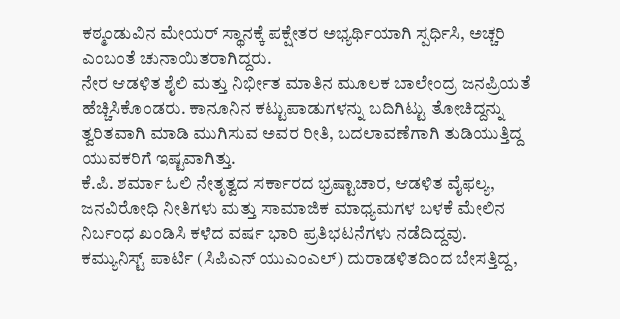ಕಠ್ಮಂಡುವಿನ ಮೇಯರ್ ಸ್ಥಾನಕ್ಕೆ ಪಕ್ಷೇತರ ಅಭ್ಯರ್ಥಿಯಾಗಿ ಸ್ಪರ್ಧಿಸಿ, ಅಚ್ಚರಿ ಎಂಬಂತೆ ಚುನಾಯಿತರಾಗಿದ್ದರು.
ನೇರ ಆಡಳಿತ ಶೈಲಿ ಮತ್ತು ನಿರ್ಭೀತ ಮಾತಿನ ಮೂಲಕ ಬಾಲೇಂದ್ರ ಜನಪ್ರಿಯತೆ ಹೆಚ್ಚಿಸಿಕೊಂಡರು. ಕಾನೂನಿನ ಕಟ್ಟುಪಾಡುಗಳನ್ನು ಬದಿಗಿಟ್ಟು ತೋಚಿದ್ದನ್ನು ತ್ವರಿತವಾಗಿ ಮಾಡಿ ಮುಗಿಸುವ ಅವರ ರೀತಿ, ಬದಲಾವಣೆಗಾಗಿ ತುಡಿಯುತ್ತಿದ್ದ ಯುವಕರಿಗೆ ಇಷ್ಟವಾಗಿತ್ತು.
ಕೆ.ಪಿ. ಶರ್ಮಾ ಓಲಿ ನೇತೃತ್ವದ ಸರ್ಕಾರದ ಭ್ರಷ್ಟಾಚಾರ, ಆಡಳಿತ ವೈಫಲ್ಯ, ಜನವಿರೋಧಿ ನೀತಿಗಳು ಮತ್ತು ಸಾಮಾಜಿಕ ಮಾಧ್ಯಮಗಳ ಬಳಕೆ ಮೇಲಿನ ನಿರ್ಬಂಧ ಖಂಡಿಸಿ ಕಳೆದ ವರ್ಷ ಭಾರಿ ಪ್ರತಿಭಟನೆಗಳು ನಡೆದಿದ್ದವು.
ಕಮ್ಯುನಿಸ್ಟ್ ಪಾರ್ಟಿ (ಸಿಪಿಎನ್ ಯುಎಂಎಲ್) ದುರಾಡಳಿತದಿಂದ ಬೇಸತ್ತಿದ್ದ,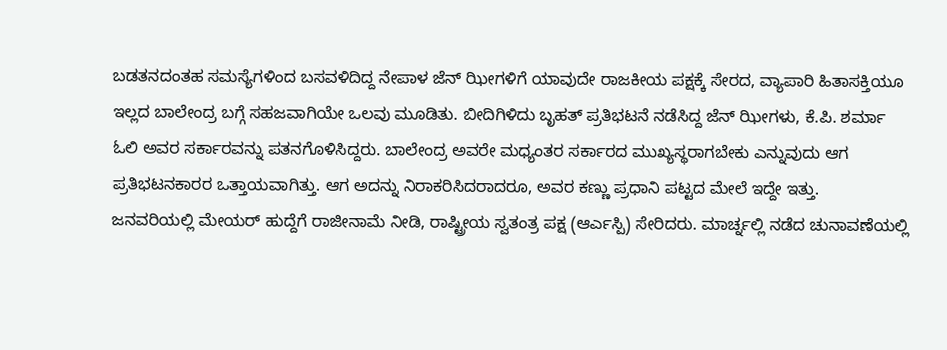ಬಡತನದಂತಹ ಸಮಸ್ಯೆಗಳಿಂದ ಬಸವಳಿದಿದ್ದ ನೇಪಾಳ ಜೆನ್ ಝೀಗಳಿಗೆ ಯಾವುದೇ ರಾಜಕೀಯ ಪಕ್ಷಕ್ಕೆ ಸೇರದ, ವ್ಯಾಪಾರಿ ಹಿತಾಸಕ್ತಿಯೂ ಇಲ್ಲದ ಬಾಲೇಂದ್ರ ಬಗ್ಗೆ ಸಹಜವಾಗಿಯೇ ಒಲವು ಮೂಡಿತು. ಬೀದಿಗಿಳಿದು ಬೃಹತ್ ಪ್ರತಿಭಟನೆ ನಡೆಸಿದ್ದ ಜೆನ್ ಝೀಗಳು, ಕೆ.ಪಿ. ಶರ್ಮಾ ಓಲಿ ಅವರ ಸರ್ಕಾರವನ್ನು ಪತನಗೊಳಿಸಿದ್ದರು. ಬಾಲೇಂದ್ರ ಅವರೇ ಮಧ್ಯಂತರ ಸರ್ಕಾರದ ಮುಖ್ಯಸ್ಥರಾಗಬೇಕು ಎನ್ನುವುದು ಆಗ ಪ್ರತಿಭಟನಕಾರರ ಒತ್ತಾಯವಾಗಿತ್ತು. ಆಗ ಅದನ್ನು ನಿರಾಕರಿಸಿದರಾದರೂ, ಅವರ ಕಣ್ಣು ಪ್ರಧಾನಿ ಪಟ್ಟದ ಮೇಲೆ ಇದ್ದೇ ಇತ್ತು.
ಜನವರಿಯಲ್ಲಿ ಮೇಯರ್ ಹುದ್ದೆಗೆ ರಾಜೀನಾಮೆ ನೀಡಿ, ರಾಷ್ಟ್ರೀಯ ಸ್ವತಂತ್ರ ಪಕ್ಷ (ಆರ್ಎಸ್ಪಿ) ಸೇರಿದರು. ಮಾರ್ಚ್ನಲ್ಲಿ ನಡೆದ ಚುನಾವಣೆಯಲ್ಲಿ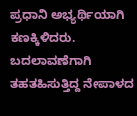ಪ್ರಧಾನಿ ಅಭ್ಯರ್ಥಿಯಾಗಿ ಕಣಕ್ಕಿಳಿದರು. ಬದಲಾವಣೆಗಾಗಿ ತಹತಹಿಸುತ್ತಿದ್ದ ನೇಪಾಳದ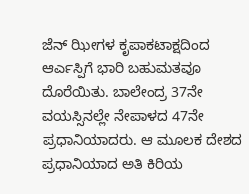ಜೆನ್ ಝೀಗಳ ಕೃಪಾಕಟಾಕ್ಷದಿಂದ ಆರ್ಎಸ್ಪಿಗೆ ಭಾರಿ ಬಹುಮತವೂ ದೊರೆಯಿತು. ಬಾಲೇಂದ್ರ 37ನೇ ವಯಸ್ಸಿನಲ್ಲೇ ನೇಪಾಳದ 47ನೇ ಪ್ರಧಾನಿಯಾದರು. ಆ ಮೂಲಕ ದೇಶದ ಪ್ರಧಾನಿಯಾದ ಅತಿ ಕಿರಿಯ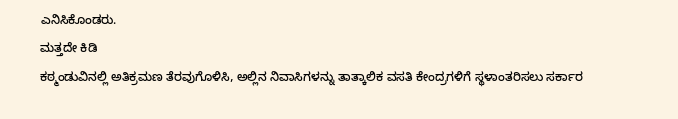ಎನಿಸಿಕೊಂಡರು.
ಮತ್ತದೇ ಕಿಡಿ
ಕಠ್ಮಂಡುವಿನಲ್ಲಿ ಅತಿಕ್ರಮಣ ತೆರವುಗೊಳಿಸಿ, ಅಲ್ಲಿನ ನಿವಾಸಿಗಳನ್ನು ತಾತ್ಕಾಲಿಕ ವಸತಿ ಕೇಂದ್ರಗಳಿಗೆ ಸ್ಥಳಾಂತರಿಸಲು ಸರ್ಕಾರ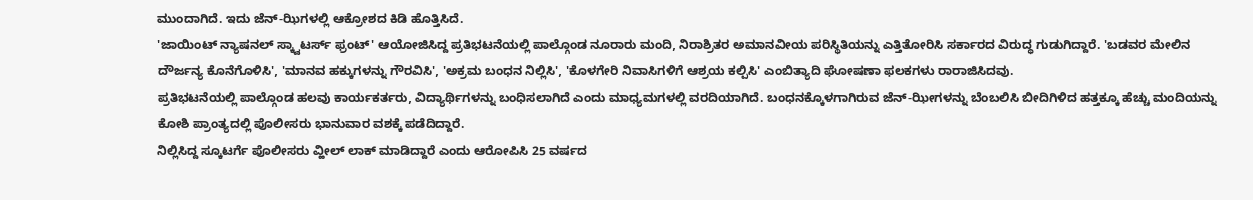ಮುಂದಾಗಿದೆ. ಇದು ಜೆನ್-ಝಿಗಳಲ್ಲಿ ಆಕ್ರೋಶದ ಕಿಡಿ ಹೊತ್ತಿಸಿದೆ.
'ಜಾಯಿಂಟ್ ನ್ಯಾಷನಲ್ ಸ್ಕ್ವಾಟರ್ಸ್ ಫ್ರಂಟ್' ಆಯೋಜಿಸಿದ್ದ ಪ್ರತಿಭಟನೆಯಲ್ಲಿ ಪಾಲ್ಗೊಂಡ ನೂರಾರು ಮಂದಿ, ನಿರಾಶ್ರಿತರ ಅಮಾನವೀಯ ಪರಿಸ್ಥಿತಿಯನ್ನು ಎತ್ತಿತೋರಿಸಿ ಸರ್ಕಾರದ ವಿರುದ್ಧ ಗುಡುಗಿದ್ದಾರೆ. 'ಬಡವರ ಮೇಲಿನ ದೌರ್ಜನ್ಯ ಕೊನೆಗೊಳಿಸಿ', 'ಮಾನವ ಹಕ್ಕುಗಳನ್ನು ಗೌರವಿಸಿ', 'ಅಕ್ರಮ ಬಂಧನ ನಿಲ್ಲಿಸಿ', 'ಕೊಳಗೇರಿ ನಿವಾಸಿಗಳಿಗೆ ಆಶ್ರಯ ಕಲ್ಪಿಸಿ' ಎಂಬಿತ್ಯಾದಿ ಘೋಷಣಾ ಫಲಕಗಳು ರಾರಾಜಿಸಿದವು.
ಪ್ರತಿಭಟನೆಯಲ್ಲಿ ಪಾಲ್ಗೊಂಡ ಹಲವು ಕಾರ್ಯಕರ್ತರು, ವಿದ್ಯಾರ್ಥಿಗಳನ್ನು ಬಂಧಿಸಲಾಗಿದೆ ಎಂದು ಮಾಧ್ಯಮಗಳಲ್ಲಿ ವರದಿಯಾಗಿದೆ. ಬಂಧನಕ್ಕೊಳಗಾಗಿರುವ ಜೆನ್-ಝೀಗಳನ್ನು ಬೆಂಬಲಿಸಿ ಬೀದಿಗಿಳಿದ ಹತ್ತಕ್ಕೂ ಹೆಚ್ಚು ಮಂದಿಯನ್ನು ಕೋಶಿ ಪ್ರಾಂತ್ಯದಲ್ಲಿ ಪೊಲೀಸರು ಭಾನುವಾರ ವಶಕ್ಕೆ ಪಡೆದಿದ್ದಾರೆ.
ನಿಲ್ಲಿಸಿದ್ದ ಸ್ಕೂಟರ್ಗೆ ಪೊಲೀಸರು ವ್ಹೀಲ್ ಲಾಕ್ ಮಾಡಿದ್ದಾರೆ ಎಂದು ಆರೋಪಿಸಿ 25 ವರ್ಷದ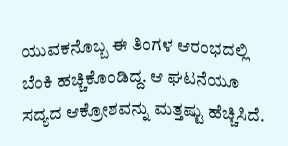ಯುವಕನೊಬ್ಬ ಈ ತಿಂಗಳ ಆರಂಭದಲ್ಲಿ ಬೆಂಕಿ ಹಚ್ಚಿಕೊಂಡಿದ್ದ. ಆ ಘಟನೆಯೂ ಸದ್ಯದ ಆಕ್ರೋಶವನ್ನು ಮತ್ತಷ್ಟು ಹೆಚ್ಚಿಸಿದೆ.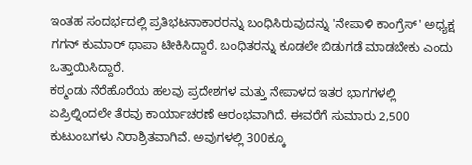ಇಂತಹ ಸಂದರ್ಭದಲ್ಲಿ ಪ್ರತಿಭಟನಾಕಾರರನ್ನು ಬಂಧಿಸಿರುವುದನ್ನು 'ನೇಪಾಳಿ ಕಾಂಗ್ರೆಸ್' ಅಧ್ಯಕ್ಷ ಗಗನ್ ಕುಮಾರ್ ಥಾಪಾ ಟೀಕಿಸಿದ್ದಾರೆ. ಬಂಧಿತರನ್ನು ಕೂಡಲೇ ಬಿಡುಗಡೆ ಮಾಡಬೇಕು ಎಂದು ಒತ್ತಾಯಿಸಿದ್ದಾರೆ.
ಕಠ್ಮಂಡು ನೆರೆಹೊರೆಯ ಹಲವು ಪ್ರದೇಶಗಳ ಮತ್ತು ನೇಪಾಳದ ಇತರ ಭಾಗಗಳಲ್ಲಿ ಏಪ್ರಿಲ್ನಿಂದಲೇ ತೆರವು ಕಾರ್ಯಾಚರಣೆ ಆರಂಭವಾಗಿದೆ. ಈವರೆಗೆ ಸುಮಾರು 2,500 ಕುಟುಂಬಗಳು ನಿರಾಶ್ರಿತವಾಗಿವೆ. ಅವುಗಳಲ್ಲಿ 300ಕ್ಕೂ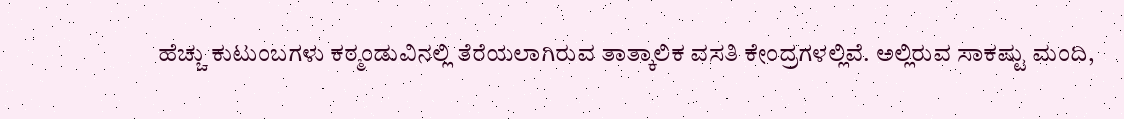ಹೆಚ್ಚು ಕುಟುಂಬಗಳು ಕಠ್ಮಂಡುವಿನಲ್ಲಿ ತೆರೆಯಲಾಗಿರುವ ತಾತ್ಕಾಲಿಕ ವಸತಿ ಕೇಂದ್ರಗಳಲ್ಲಿವೆ. ಅಲ್ಲಿರುವ ಸಾಕಷ್ಟು ಮಂದಿ,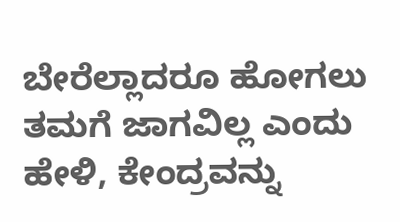ಬೇರೆಲ್ಲಾದರೂ ಹೋಗಲು ತಮಗೆ ಜಾಗವಿಲ್ಲ ಎಂದು ಹೇಳಿ, ಕೇಂದ್ರವನ್ನು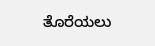ತೊರೆಯಲು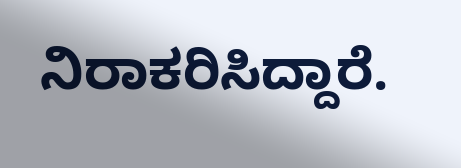ನಿರಾಕರಿಸಿದ್ದಾರೆ.